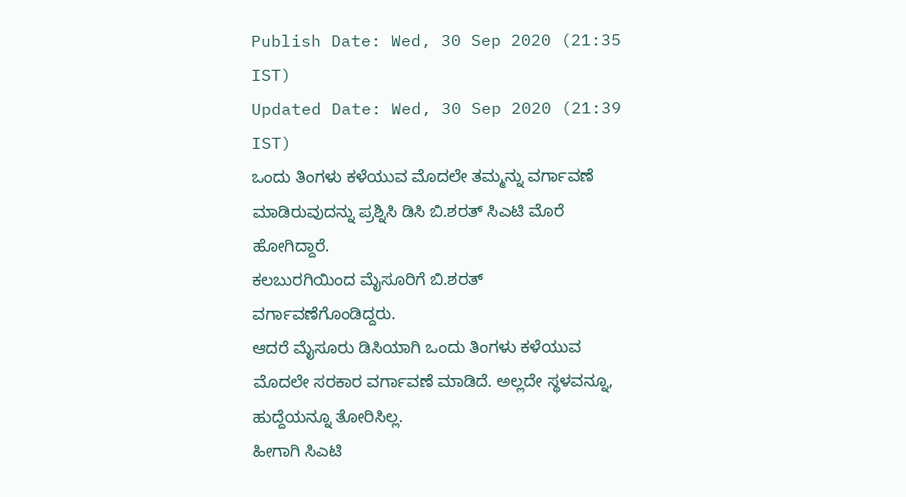Publish Date: Wed, 30 Sep 2020 (21:35 IST)
Updated Date: Wed, 30 Sep 2020 (21:39 IST)
ಒಂದು ತಿಂಗಳು ಕಳೆಯುವ ಮೊದಲೇ ತಮ್ಮನ್ನು ವರ್ಗಾವಣೆ ಮಾಡಿರುವುದನ್ನು ಪ್ರಶ್ನಿಸಿ ಡಿಸಿ ಬಿ.ಶರತ್ ಸಿಎಟಿ ಮೊರೆ ಹೋಗಿದ್ದಾರೆ.
ಕಲಬುರಗಿಯಿಂದ ಮೈಸೂರಿಗೆ ಬಿ.ಶರತ್ ವರ್ಗಾವಣೆಗೊಂಡಿದ್ದರು.
ಆದರೆ ಮೈಸೂರು ಡಿಸಿಯಾಗಿ ಒಂದು ತಿಂಗಳು ಕಳೆಯುವ ಮೊದಲೇ ಸರಕಾರ ವರ್ಗಾವಣೆ ಮಾಡಿದೆ. ಅಲ್ಲದೇ ಸ್ಥಳವನ್ನೂ, ಹುದ್ದೆಯನ್ನೂ ತೋರಿಸಿಲ್ಲ.
ಹೀಗಾಗಿ ಸಿಎಟಿ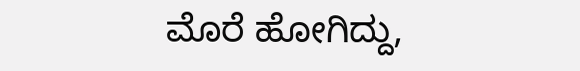ಮೊರೆ ಹೋಗಿದ್ದು,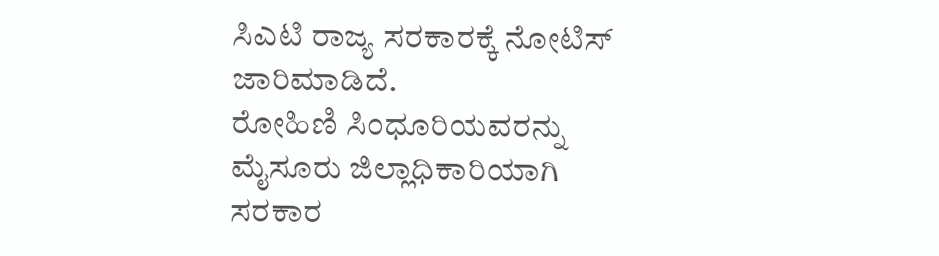ಸಿಎಟಿ ರಾಜ್ಯ ಸರಕಾರಕ್ಕೆ ನೋಟಿಸ್ ಜಾರಿಮಾಡಿದೆ.
ರೋಹಿಣಿ ಸಿಂಧೂರಿಯವರನ್ನು ಮೈಸೂರು ಜಿಲ್ಲಾಧಿಕಾರಿಯಾಗಿ ಸರಕಾರ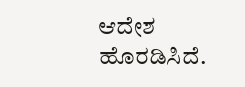ಆದೇಶ ಹೊರಡಿಸಿದೆ.